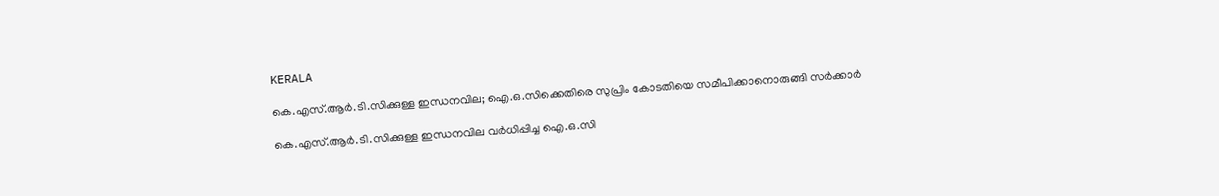KERALA

കെ.എസ്.ആര്‍.ടി.സിക്കുള്ള ഇന്ധനവില; ഐ.ഒ.സിക്കെതിരെ സുപ്രിം കോടതിയെ സമീപിക്കാനൊരുങ്ങി സര്‍ക്കാര്‍

കെ.എസ്.ആര്‍.ടി.സിക്കുള്ള ഇന്ധനവില വര്‍ധിപ്പിച്ച ഐ.ഒ.സി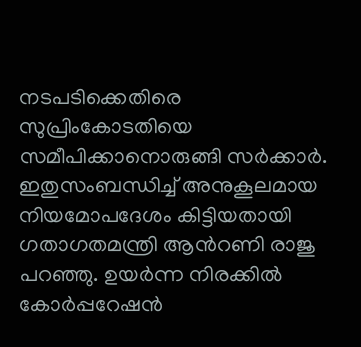നടപടിക്കെതിരെ സുപ്രിംകോടതിയെ സമീപിക്കാനൊരുങ്ങി സര്‍ക്കാര്‍. ഇതുസംബന്ധിച്ച് അനുകൂലമായ നിയമോപദേശം കിട്ടിയതായി ഗതാഗതമന്ത്രി ആന്‍റണി രാജു പറഞ്ഞു. ഉയര്‍ന്ന നിരക്കില്‍ കോര്‍പ്പറേഷന്‍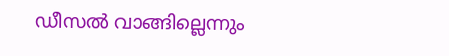ഡീസല്‍ വാങ്ങില്ലെന്നും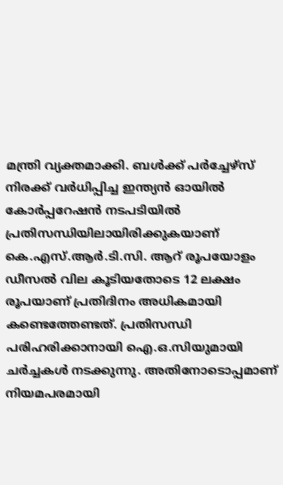മന്ത്രി വ്യക്തമാക്കി. ബള്‍ക്ക് പര്‍ച്ചേഴ്സ് നിരക്ക് വര്‍ധിപ്പിച്ച ഇന്ത്യന്‍ ഓയില്‍ കോര്‍പ്പറേഷന്‍ നടപടിയില്‍ പ്രതിസന്ധിയിലായിരിക്കുകയാണ് കെ.എസ്.ആര്‍.ടി.സി. ആറ് രൂപയോളം ഡീസല്‍ വില കൂടിയതോടെ 12 ലക്ഷം രൂപയാണ് പ്രതിദിനം അധികമായി കണ്ടെത്തേണ്ടത്. പ്രതിസന്ധി പരിഹരിക്കാനായി ഐ.ഒ.സിയുമായി ചര്‍ച്ചകള്‍ നടക്കുന്നു. അതിനോടൊപ്പമാണ് നിയമപരമായി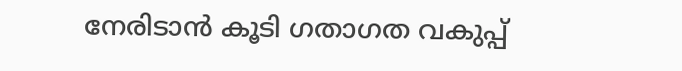നേരിടാന്‍ കൂടി ഗതാഗത വകുപ്പ്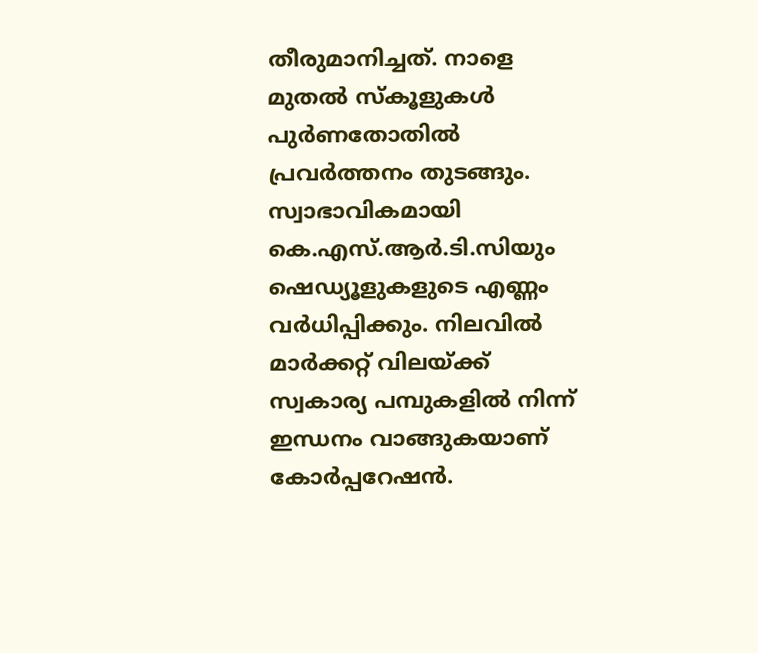തീരുമാനിച്ചത്. നാളെ മുതല്‍ സ്കൂളുകള്‍ പുര്‍ണതോതില്‍ പ്രവര്‍ത്തനം തുടങ്ങും. സ്വാഭാവികമായി കെ.എസ്.ആര്‍.ടി.സിയും ഷെഡ്യൂളുകളുടെ എണ്ണം വര്‍ധിപ്പിക്കും. നിലവില്‍ മാര്‍ക്കറ്റ് വിലയ്ക്ക് സ്വകാര്യ പമ്പുകളില്‍ നിന്ന് ഇന്ധനം വാങ്ങുകയാണ് കോര്‍പ്പറേഷന്‍.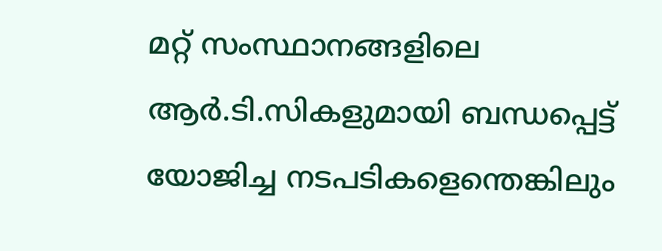മറ്റ് സംസ്ഥാനങ്ങളിലെ ആര്‍.ടി.സികളുമായി ബന്ധപ്പെട്ട് യോജിച്ച നടപടികളെന്തെങ്കിലും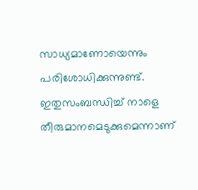സാധ്യമാണോയെന്നും പരിശോധിക്കുന്നുണ്ട്. ഇതുസംബന്ധിച്ച് നാളെ തീരുമാനമെടുക്കുമെന്നാണ്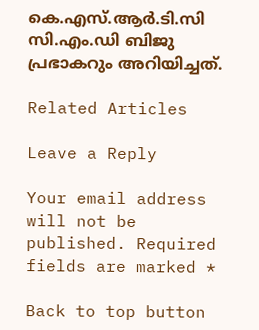കെ.എസ്.ആര്‍.ടി.സി സി.എം.ഡി ബിജു പ്രഭാകറും അറിയിച്ചത്.

Related Articles

Leave a Reply

Your email address will not be published. Required fields are marked *

Back to top button